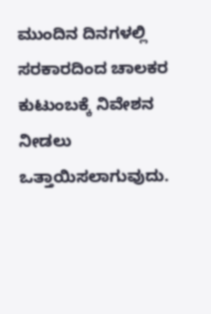ಮುಂದಿನ ದಿನಗಳಲ್ಲಿ ಸರಕಾರದಿಂದ ಚಾಲಕರ ಕುಟುಂಬಕ್ಕೆ ನಿವೇಶನ ನೀಡಲು ಒತ್ತಾಯಿಸಲಾಗುವುದು.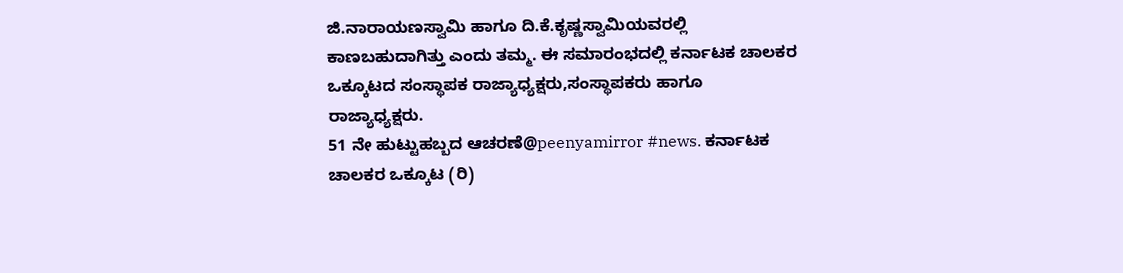ಜಿ.ನಾರಾಯಣಸ್ವಾಮಿ ಹಾಗೂ ದಿ.ಕೆ.ಕೃಷ್ಣಸ್ವಾಮಿಯವರಲ್ಲಿ ಕಾಣಬಹುದಾಗಿತ್ತು ಎಂದು ತಮ್ಮ. ಈ ಸಮಾರಂಭದಲ್ಲಿ ಕರ್ನಾಟಕ ಚಾಲಕರ ಒಕ್ಕೂಟದ ಸಂಸ್ಥಾಪಕ ರಾಜ್ಯಾಧ್ಯಕ್ಷರು,ಸಂಸ್ಥಾಪಕರು ಹಾಗೂ ರಾಜ್ಯಾಧ್ಯಕ್ಷರು.
51 ನೇ ಹುಟ್ಟುಹಬ್ಬದ ಆಚರಣೆ@peenyamirror #news. ಕರ್ನಾಟಕ ಚಾಲಕರ ಒಕ್ಕೂಟ (ರಿ)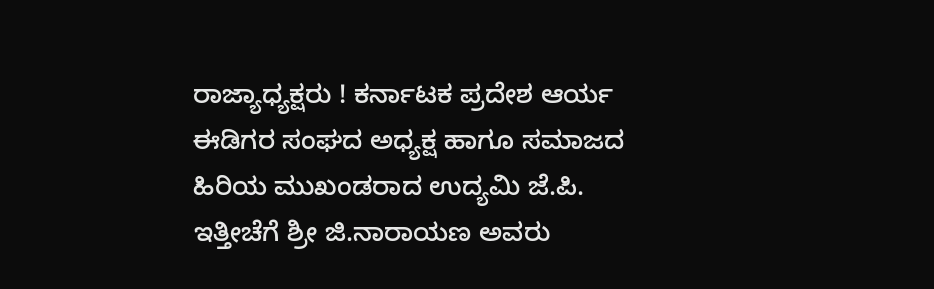ರಾಜ್ಯಾಧ್ಯಕ್ಷರು ! ಕರ್ನಾಟಕ ಪ್ರದೇಶ ಆರ್ಯ ಈಡಿಗರ ಸಂಘದ ಅಧ್ಯಕ್ಷ ಹಾಗೂ ಸಮಾಜದ ಹಿರಿಯ ಮುಖಂಡರಾದ ಉದ್ಯಮಿ ಜೆ.ಪಿ.
ಇತ್ತೀಚೆಗೆ ಶ್ರೀ ಜಿ.ನಾರಾಯಣ ಅವರು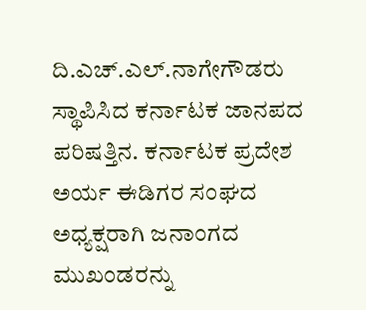ದಿ.ಎಚ್.ಎಲ್.ನಾಗೇಗೌಡರು ಸ್ಥಾಪಿಸಿದ ಕರ್ನಾಟಕ ಜಾನಪದ ಪರಿಷತ್ತಿನ. ಕರ್ನಾಟಕ ಪ್ರದೇಶ ಅರ್ಯ ಈಡಿಗರ ಸಂಘದ ಅಧ್ಯಕ್ಷರಾಗಿ ಜನಾಂಗದ ಮುಖಂಡರನ್ನು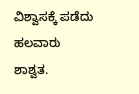ವಿಶ್ವಾಸಕ್ಕೆ ಪಡೆದು ಹಲವಾರು ಶಾಶ್ವತ.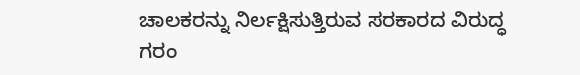ಚಾಲಕರನ್ನು ನಿರ್ಲಕ್ಷಿಸುತ್ತಿರುವ ಸರಕಾರದ ವಿರುದ್ಧ ಗರಂ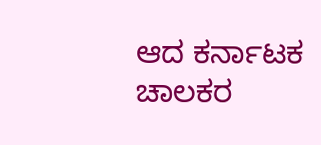ಆದ ಕರ್ನಾಟಕ ಚಾಲಕರ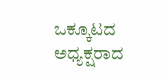ಒಕ್ಕೂಟದ ಅಧ್ಯಕ್ಷರಾದ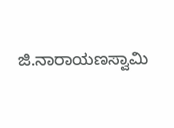ಜಿ.ನಾರಾಯಣಸ್ವಾಮಿ